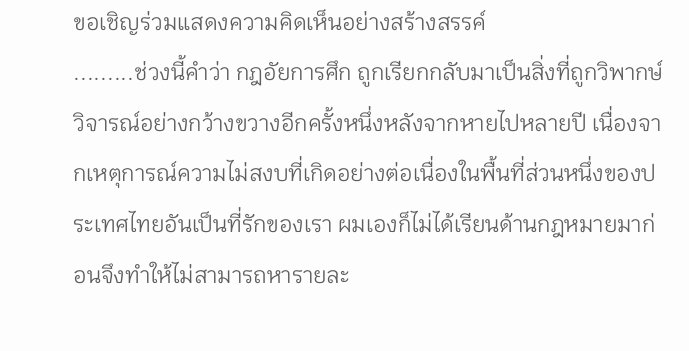ขอเชิญร่วมแสดงความคิดเห็นอย่างสร้างสรรค์
.........ช่วงนี้คำว่า กฎอัยการศึก ถูกเรียกกลับมาเป็นสิ่งที่ถูกวิพากษ์วิจารณ์อย่างกว้างขวางอีกครั้งหนึ่งหลังจากหายไปหลายปี เนื่องจากเหตุการณ์ความไม่สงบที่เกิดอย่างต่อเนื่องในพื้นที่ส่วนหนึ่งของประเทศไทยอันเป็นที่รักของเรา ผมเองก็ไม่ได้เรียนด้านกฎหมายมาก่อนจึงทำให้ไม่สามารถหารายละ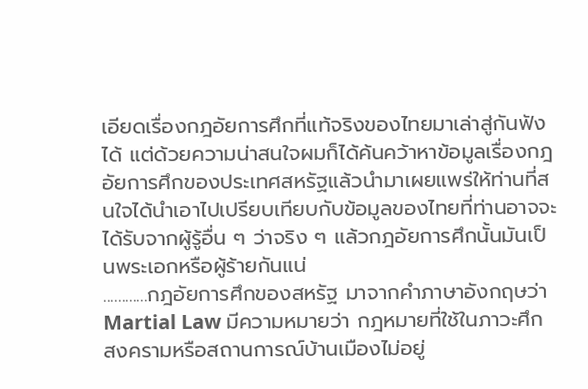เอียดเรื่องกฎอัยการศึกที่แท้จริงของไทยมาเล่าสู่กันฟังได้ แต่ด้วยความน่าสนใจผมก็ได้ค้นคว้าหาข้อมูลเรื่องกฎอัยการศึกของประเทศสหรัฐแล้วนำมาเผยแพร่ให้ท่านที่สนใจได้นำเอาไปเปรียบเทียบกับข้อมูลของไทยที่ท่านอาจจะได้รับจากผู้รู้อื่น ๆ ว่าจริง ๆ แล้วกฎอัยการศึกนั้นมันเป็นพระเอกหรือผู้ร้ายกันแน่
............กฎอัยการศึกของสหรัฐ มาจากคำภาษาอังกฤษว่า Martial Law มีความหมายว่า กฎหมายที่ใช้ในภาวะศึกสงครามหรือสถานการณ์บ้านเมืองไม่อยู่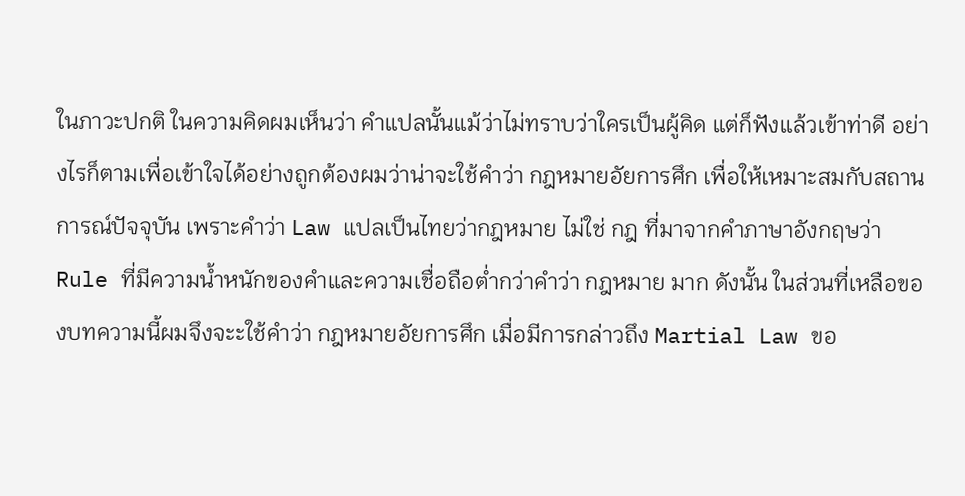ในภาวะปกติ ในความคิดผมเห็นว่า คำแปลนั้นแม้ว่าไม่ทราบว่าใครเป็นผู้คิด แต่ก็ฟังแล้วเข้าท่าดี อย่างไรก็ตามเพื่อเข้าใจได้อย่างถูกต้องผมว่าน่าจะใช้คำว่า กฎหมายอัยการศึก เพื่อให้เหมาะสมกับสถานการณ์ปัจจุบัน เพราะคำว่า Law แปลเป็นไทยว่ากฎหมาย ไม่ใช่ กฎ ที่มาจากคำภาษาอังกฤษว่า Rule ที่มีความน้ำหนักของคำและความเชื่อถือต่ำกว่าคำว่า กฎหมาย มาก ดังนั้น ในส่วนที่เหลือของบทความนี้ผมจึงจะะใช้คำว่า กฎหมายอัยการศึก เมื่อมีการกล่าวถึง Martial Law ขอ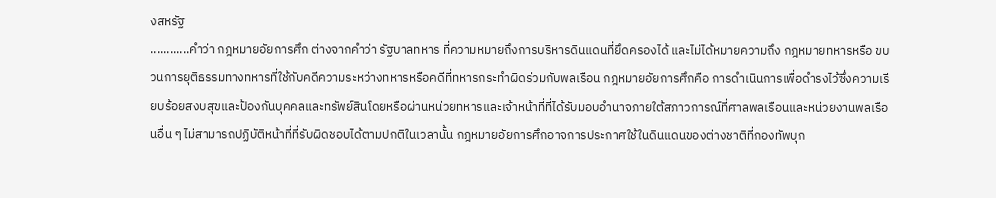งสหรัฐ
............คำว่า กฎหมายอัยการศึก ต่างจากคำว่า รัฐบาลทหาร ที่ความหมายถึงการบริหารดินแดนที่ยึดครองได้ และไม่ได้หมายความถึง กฎหมายทหารหรือ ขบวนการยุติธรรมทางทหารที่ใช้กับคดีความระหว่างทหารหรือคดีที่ทหารกระทำผิดร่วมกับพลเรือน กฎหมายอัยการศึกคือ การดำเนินการเพื่อดำรงไว้ซึ่งความเรียบร้อยสงบสุขและป้องกันบุคคลและทรัพย์สินโดยหรือผ่านหน่วยทหารและเจ้าหน้าที่ที่ได้รับมอบอำนาจภายใต้สภาวการณ์ที่ศาลพลเรือนและหน่วยงานพลเรือนอื่น ๆ ไม่สามารถปฏิบัติหน้าที่ที่รับผิดชอบได้ตามปกติในเวลานั้น กฎหมายอัยการศึกอาจการประกาศใช้ในดินแดนของต่างชาติที่กองทัพบุก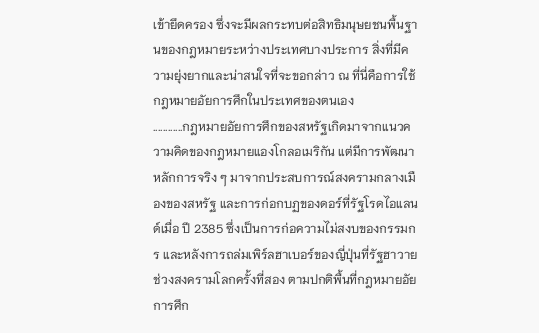เข้ายึดครอง ซึ่งจะมีผลกระทบต่อสิทธิมนุษยชนพื้นฐานของกฎหมายระหว่างประเทศบางประการ สิ่งที่มีความยุ่งยากและน่าสนใจที่จะขอกล่าว ณ ที่นี่คือการใช้กฎหมายอัยการศึกในประเทศของตนเอง
............กฎหมายอัยการศึกของสหรัฐเกิดมาจากแนวความคิดของกฎหมายแองโกลอเมริกัน แต่มีการพัฒนาหลักการจริง ๆ มาจากประสบการณ์สงครามกลางเมืองของสหรัฐ และการก่อกบฏของดอร์ที่รัฐโรดไอแลนด์เมื่อ ปี 2385 ซึ่งเป็นการก่อความไม่สงบของกรรมกร และหลังการถล่มเพิร์ลฮาเบอร์ของญี่ปุ่นที่รัฐฮาวาย ช่วงสงครามโลกครั้งที่สอง ตามปกติพื้นที่กฎหมายอัยการศึก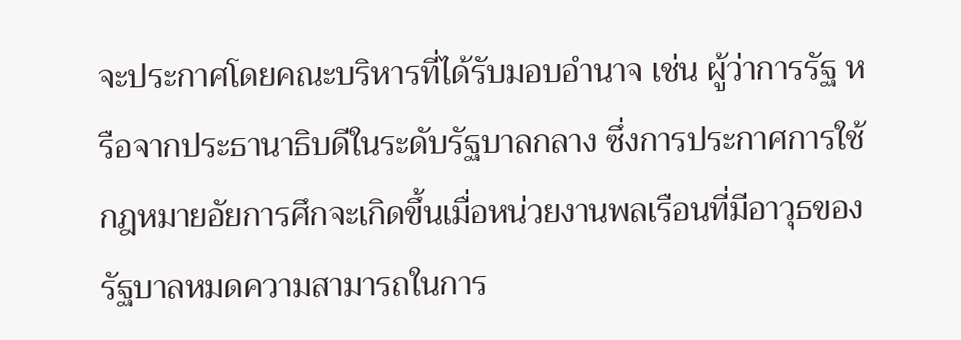จะประกาศโดยคณะบริหารที่ได้รับมอบอำนาจ เช่น ผู้ว่าการรัฐ หรือจากประธานาธิบดีในระดับรัฐบาลกลาง ซึ่งการประกาศการใช้กฎหมายอัยการศึกจะเกิดขึ้นเมื่อหน่วยงานพลเรือนที่มีอาวุธของรัฐบาลหมดความสามารถในการ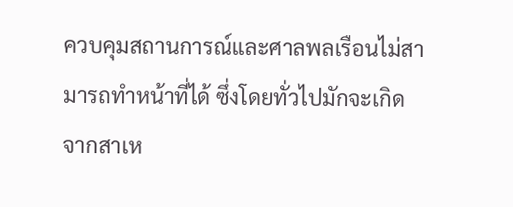ควบคุมสถานการณ์และศาลพลเรือนไม่สามารถทำหน้าที่ได้ ซึ่งโดยทั่วไปมักจะเกิดจากสาเห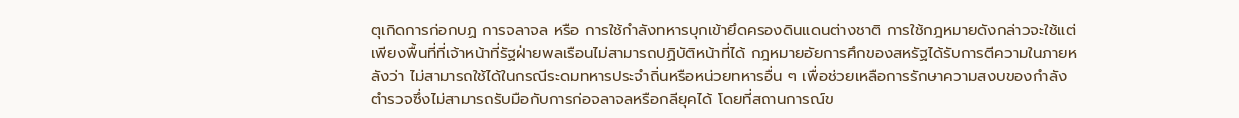ตุเกิดการก่อกบฏ การจลาจล หรือ การใช้กำลังทหารบุกเข้ายึดครองดินแดนต่างชาติ การใช้กฎหมายดังกล่าวจะใช้แต่เพียงพื้นที่ที่เจ้าหน้าที่รัฐฝ่ายพลเรือนไม่สามารถปฏิบัติหน้าที่ได้ กฎหมายอัยการศึกของสหรัฐได้รับการตีความในภายหลังว่า ไม่สามารถใช้ได้ในกรณีระดมทหารประจำถิ่นหรือหน่วยทหารอื่น ๆ เพื่อช่วยเหลือการรักษาความสงบของกำลังตำรวจซึ่งไม่สามารถรับมือกับการก่อจลาจลหรือกลียุคได้ โดยที่สถานการณ์ข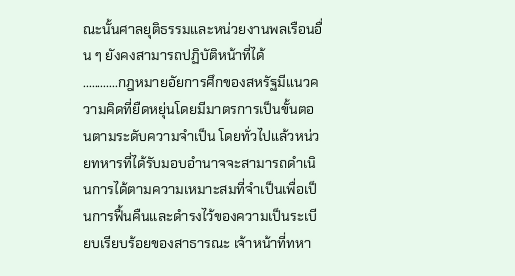ณะนั้นศาลยุติธรรมและหน่วยงานพลเรือนอื่น ๆ ยังคงสามารถปฏิบัติหน้าที่ได้
............กฎหมายอัยการศึกของสหรัฐมีแนวความคิดที่ยืดหยุ่นโดยมีมาตรการเป็นขั้นตอนตามระดับความจำเป็น โดยทั่วไปแล้วหน่วยทหารที่ได้รับมอบอำนาจจะสามารถดำเนินการได้ตามความเหมาะสมที่จำเป็นเพื่อเป็นการฟื้นคืนและดำรงไว้ของความเป็นระเบียบเรียบร้อยของสาธารณะ เจ้าหน้าที่ทหา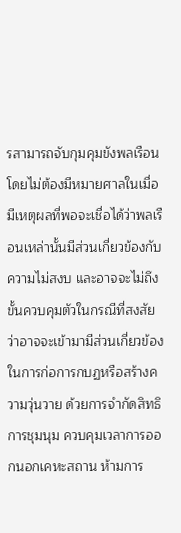รสามารถจับกุมคุมขังพลเรือนโดยไม่ต้องมีหมายศาลในเมื่อมีเหตุผลที่พอจะเชื่อได้ว่าพลเรือนเหล่านั้นมีส่วนเกี่ยวข้องกับความไม่สงบ และอาจจะไม่ถึงขั้นควบคุมตัวในกรณีที่สงสัยว่าอาจจะเข้ามามีส่วนเกี่ยวข้องในการก่อการกบฏหรือสร้างความวุ่นวาย ด้วยการจำกัดสิทธิการชุมนุม ควบคุมเวลาการออกนอกเคหะสถาน ห้ามการ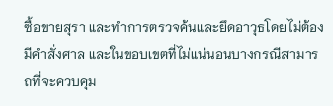ซื้อขายสุรา และทำการตรวจค้นและยึดอาวุธโดยไม่ต้องมีคำสั่งศาล และในขอบเขตที่ไม่แน่นอนบางกรณีสามารถที่จะควบคุม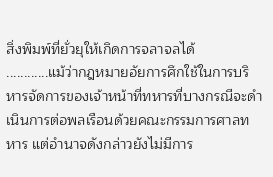สิ่งพิมพ์ที่ยั่วยุให้เกิดการจลาจลได้
............แม้ว่ากฎหมายอัยการศึกใช้ในการบริหารจัดการของเจ้าหน้าที่ทหารที่บางกรณีจะดำเนินการต่อพลเรือนด้วยคณะกรรมการศาลทหาร แต่อำนาจดังกล่าวยังไม่มีการ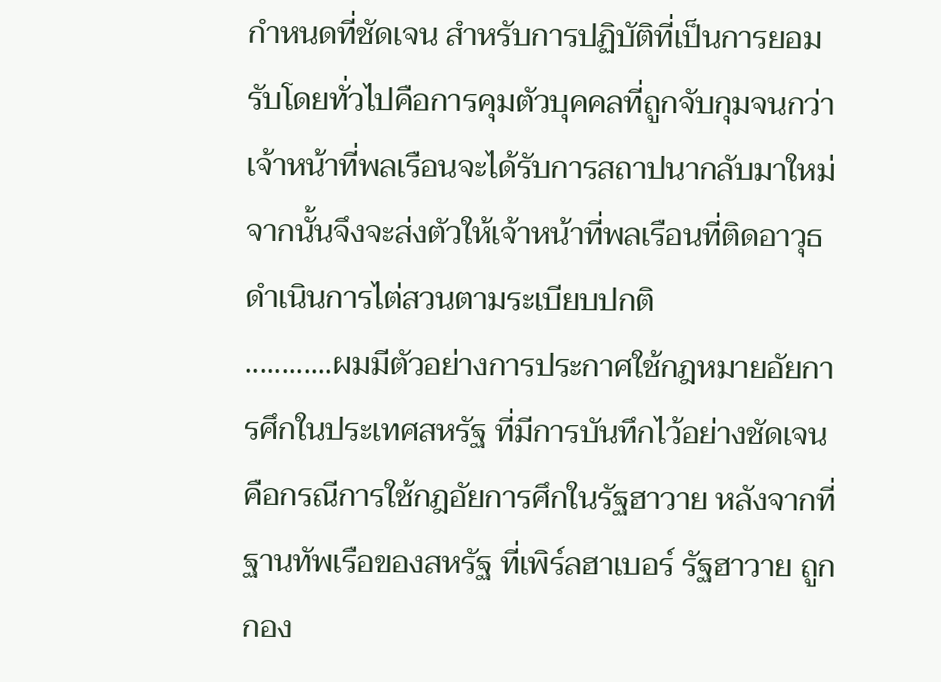กำหนดที่ชัดเจน สำหรับการปฏิบัติที่เป็นการยอมรับโดยทั่วไปคือการคุมตัวบุคคลที่ถูกจับกุมจนกว่าเจ้าหน้าที่พลเรือนจะได้รับการสถาปนากลับมาใหม่จากนั้นจึงจะส่งตัวให้เจ้าหน้าที่พลเรือนที่ติดอาวุธดำเนินการไต่สวนตามระเบียบปกติ
............ผมมีตัวอย่างการประกาศใช้กฎหมายอัยการศึกในประเทศสหรัฐ ที่มีการบันทึกไว้อย่างชัดเจนคือกรณีการใช้กฎอัยการศึกในรัฐฮาวาย หลังจากที่ฐานทัพเรือของสหรัฐ ที่เพิร์ลฮาเบอร์ รัฐฮาวาย ถูกกอง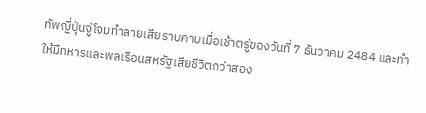ทัพญี่ปุ่นจู่โจมทำลายเสียราบคาบเมื่อเช้าตรู่ของวันที่ 7 ธันวาคม 2484 และทำให้มีทหารและพลเรือนสหรัฐเสียชีวิตกว่าสอง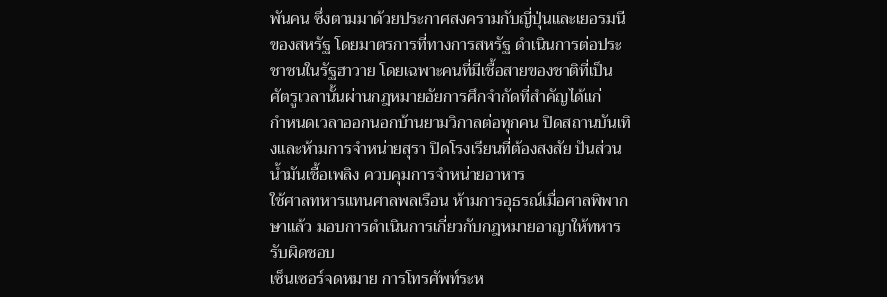พันคน ซึ่งตามมาด้วยประกาศสงครามกับญี่ปุ่นและเยอรมนีของสหรัฐ โดยมาตรการที่ทางการสหรัฐ ดำเนินการต่อประชาชนในรัฐฮาวาย โดยเฉพาะคนที่มีเชื้อสายของชาติที่เป็นศัตรูเวลานั้นผ่านกฎหมายอัยการศึกจำกัดที่สำคัญได้แก่
กำหนดเวลาออกนอกบ้านยามวิกาลต่อทุกคน ปิดสถานบันเทิงและห้ามการจำหน่ายสุรา ปิดโรงเรียนที่ต้องสงสัย ปันส่วนน้ำมันเชื้อเพลิง ควบคุมการจำหน่ายอาหาร
ใช้ศาลทหารแทนศาลพลเรือน ห้ามการอุธรณ์เมื่อศาลพิพากษาแล้ว มอบการดำเนินการเกี่ยวกับกฎหมายอาญาให้ทหารรับผิดชอบ
เซ็นเซอร์จดหมาย การโทรศัพท์ระห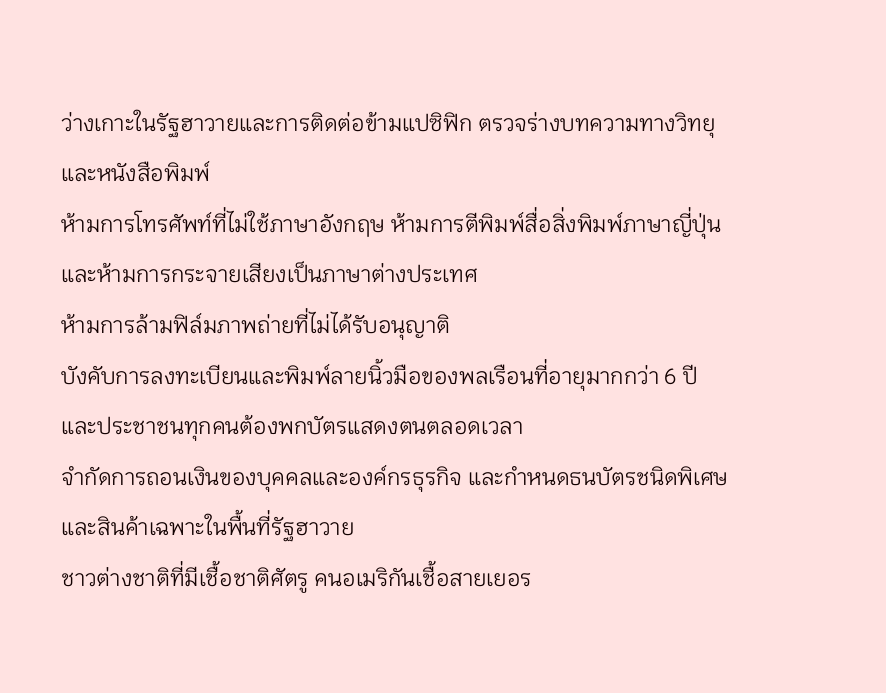ว่างเกาะในรัฐฮาวายและการติดต่อข้ามแปซิฟิก ตรวจร่างบทความทางวิทยุ และหนังสือพิมพ์
ห้ามการโทรศัพท์ที่ไม่ใช้ภาษาอังกฤษ ห้ามการตีพิมพ์สื่อสิ่งพิมพ์ภาษาญี่ปุ่น และห้ามการกระจายเสียงเป็นภาษาต่างประเทศ
ห้ามการล้ามฟิล์มภาพถ่ายที่ไม่ได้รับอนุญาติ
บังคับการลงทะเบียนและพิมพ์ลายนิ้วมือของพลเรือนที่อายุมากกว่า 6 ปี และประชาชนทุกคนต้องพกบัตรแสดงตนตลอดเวลา
จำกัดการถอนเงินของบุคคลและองค์กรธุรกิจ และกำหนดธนบัตรชนิดพิเศษและสินค้าเฉพาะในพื้นที่รัฐฮาวาย
ชาวต่างชาติที่มีเชื้อชาติศัตรู คนอเมริกันเชื้อสายเยอร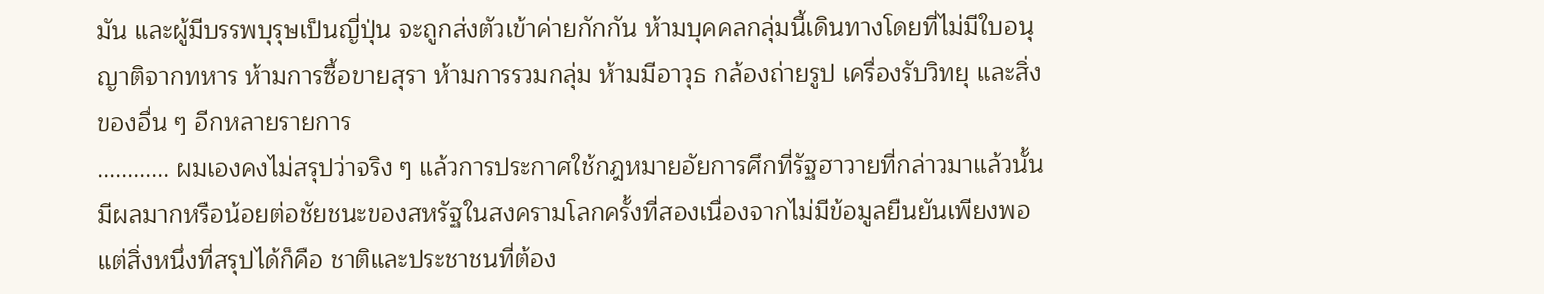มัน และผู้มีบรรพบุรุษเป็นญี่ปุ่น จะถูกส่งตัวเข้าค่ายกักกัน ห้ามบุคคลกลุ่มนี้เดินทางโดยที่ไม่มีใบอนุญาติจากทหาร ห้ามการซื้อขายสุรา ห้ามการรวมกลุ่ม ห้ามมีอาวุธ กล้องถ่ายรูป เครื่องรับวิทยุ และสิ่งของอื่น ๆ อีกหลายรายการ
............ ผมเองคงไม่สรุปว่าจริง ๆ แล้วการประกาศใช้กฎหมายอัยการศึกที่รัฐฮาวายที่กล่าวมาแล้วนั้นมีผลมากหรือน้อยต่อชัยชนะของสหรัฐในสงครามโลกครั้งที่สองเนื่องจากไม่มีข้อมูลยืนยันเพียงพอ แต่สิ่งหนึ่งที่สรุปได้ก็คือ ชาติและประชาชนที่ต้อง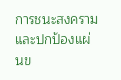การชนะสงครามและปกป้องแผ่นข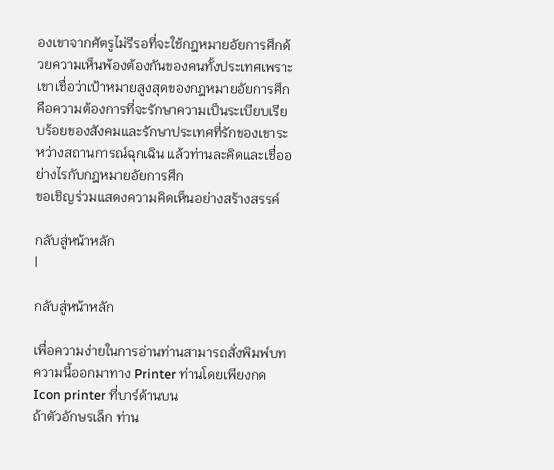องเขาจากศัตรูไม่รีรอที่จะใช้กฎหมายอัยการศึกด้วยความเห็นพ้องต้องกันของคนทั้งประเทศเพราะเขาเชื่อว่าเป้าหมายสูงสุดของกฎหมายอัยการศึกคือความต้องการที่จะรักษาความเป็นระเบียบเรียบร้อยของสังคมและรักษาประเทศที่รักของเขาระหว่างสถานการณ์ฉุกเฉิน แล้วท่านละคิดและเชื่ออย่างไรกับกฎหมายอัยการศึก
ขอเชิญร่วมแสดงความคิดเห็นอย่างสร้างสรรค์

กลับสู่หน้าหลัก
|

กลับสู่หน้าหลัก

เพื่อความง่ายในการอ่านท่านสามารถสั่งพิมพ์บทความนี้ออกมาทาง Printer ท่านโดยเพียงกด Icon printer ที่บาร์ด้านบน
ถ้าตัวอักษรเล็ก ท่าน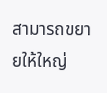สามารถขยายให้ใหญ่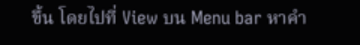ขึ้น โดยไปที่ View บน Menu bar หาคำ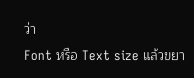ว่า
Font หรือ Text size แล้วขยา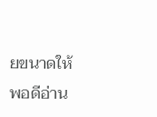ยขนาดให้พอดีอ่าน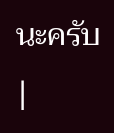นะครับ
|